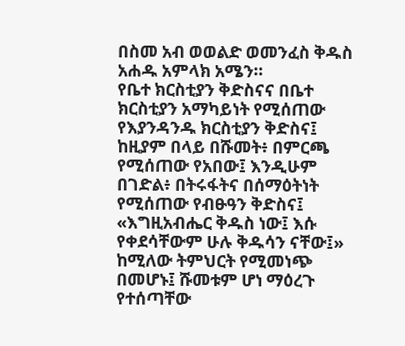በስመ አብ ወወልድ ወመንፈስ ቅዱስ አሐዱ አምላክ አሜን።
የቤተ ክርስቲያን ቅድስናና በቤተ ክርስቲያን አማካይነት የሚሰጠው የእያንዳንዱ ክርስቲያን ቅድስና፤ ከዚያም በላይ በሹመት፥ በምርጫ የሚሰጠው የአበው፤ እንዲሁም በገድል፥ በትሩፋትና በሰማዕትነት የሚሰጠው የብፁዓን ቅድስና፤ «እግዚአብሔር ቅዱስ ነው፤ እሱ የቀደሳቸውም ሁሉ ቅዱሳን ናቸው፤» ከሚለው ትምህርት የሚመነጭ በመሆኑ፤ ሹመቱም ሆነ ማዕረጉ የተሰጣቸው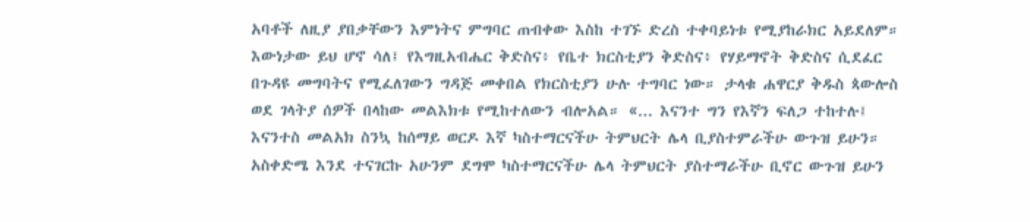አባቶች ለዚያ ያበቃቸውን እምነትና ምግባር ጠብቀው እስከ ተገኙ ድረስ ተቀባይነቱ የሚያከራክር አይደለም።
እውነታው ይህ ሆኖ ሳለ፤ የእግዚአብሔር ቅድስና፥ የቤተ ክርስቲያን ቅድስና፥ የሃይማኖት ቅድስና ሲደፈር በጉዳዩ መግባትና የሚፈለገውን ግዳጅ መቀበል የክርስቲያን ሁሉ ተግባር ነው። ታላቁ ሐዋርያ ቅዱስ ጳውሎስ ወደ ገላትያ ሰዎች በላከው መልእክቱ የሚከተለውን ብሎአል። «... እናንተ ግን የእኛን ፍለጋ ተከተሉ፤ እናንተስ መልአክ ስንኳ ከሰማይ ወርዶ እኛ ካስተማርናችሁ ትምህርት ሌላ ቢያስተምራችሁ ውጉዝ ይሁን። አስቀድሜ እንደ ተናገርኩ አሁንም ደግሞ ካስተማርናችሁ ሌላ ትምህርት ያስተማራችሁ ቢኖር ውጉዝ ይሁን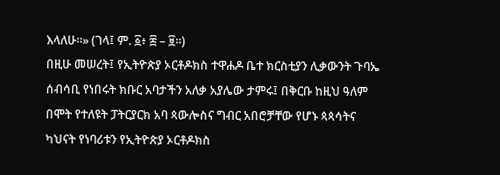እላለሁ።» (ገላ፤ ም. ፩፥ ፰ – ፱።)
በዚሁ መሠረት፤ የኢትዮጵያ ኦርቶዶክስ ተዋሐዶ ቤተ ክርስቲያን ሊቃውንት ጉባኤ ሰብሳቢ የነበሩት ክቡር አባታችን አለቃ አያሌው ታምሩ፤ በቅርቡ ከዚህ ዓለም በሞት የተለዩት ፓትርያርክ አባ ጳውሎስና ግብር አበሮቻቸው የሆኑ ጳጳሳትና ካህናት የነባሪቱን የኢትዮጵያ ኦርቶዶክስ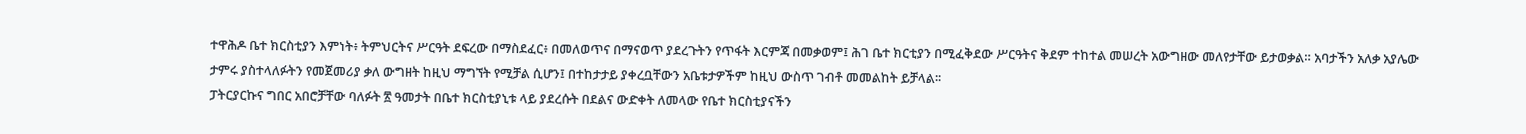ተዋሕዶ ቤተ ክርስቲያን እምነት፥ ትምህርትና ሥርዓት ደፍረው በማስደፈር፥ በመለወጥና በማናወጥ ያደረጉትን የጥፋት እርምጃ በመቃወም፤ ሕገ ቤተ ክርቲያን በሚፈቅደው ሥርዓትና ቅደም ተከተል መሠረት አውግዘው መለየታቸው ይታወቃል። አባታችን አለቃ አያሌው ታምሩ ያስተላለፉትን የመጀመሪያ ቃለ ውግዘት ከዚህ ማግኘት የሚቻል ሲሆን፤ በተከታታይ ያቀረቧቸውን አቤቱታዎችም ከዚህ ውስጥ ገብቶ መመልከት ይቻላል፡፡
ፓትርያርኩና ግበር አበሮቻቸው ባለፉት ፳ ዓመታት በቤተ ክርስቲያኒቱ ላይ ያደረሱት በደልና ውድቀት ለመላው የቤተ ክርስቲያናችን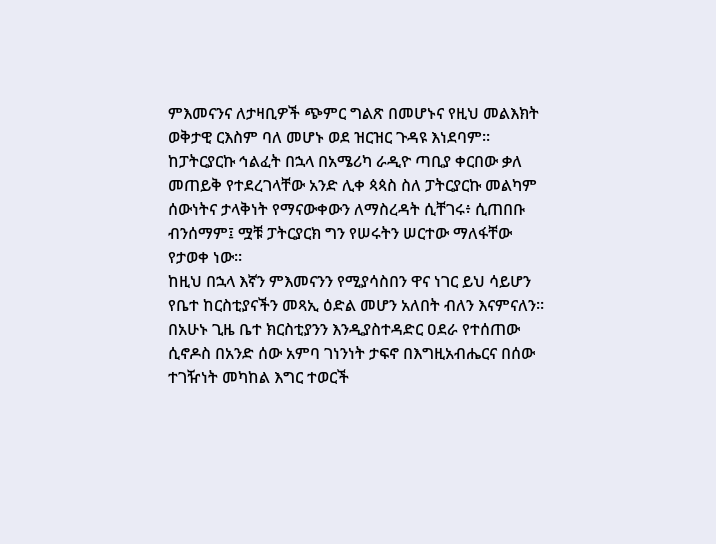ምእመናንና ለታዛቢዎች ጭምር ግልጽ በመሆኑና የዚህ መልእክት ወቅታዊ ርእስም ባለ መሆኑ ወደ ዝርዝር ጉዳዩ እነደባም፡፡
ከፓትርያርኩ ኅልፈት በኋላ በአሜሪካ ራዲዮ ጣቢያ ቀርበው ቃለ መጠይቅ የተደረገላቸው አንድ ሊቀ ጳጳስ ስለ ፓትርያርኩ መልካም ሰውነትና ታላቅነት የማናውቀውን ለማስረዳት ሲቸገሩ፥ ሲጠበቡ ብንሰማም፤ ሟቹ ፓትርያርክ ግን የሠሩትን ሠርተው ማለፋቸው የታወቀ ነው።
ከዚህ በኋላ እኛን ምእመናንን የሚያሳስበን ዋና ነገር ይህ ሳይሆን የቤተ ከርስቲያናችን መጻኢ ዕድል መሆን አለበት ብለን እናምናለን። በአሁኑ ጊዜ ቤተ ክርስቲያንን እንዲያስተዳድር ዐደራ የተሰጠው ሲኖዶስ በአንድ ሰው አምባ ገነንነት ታፍኖ በእግዚአብሔርና በሰው ተገዥነት መካከል እግር ተወርች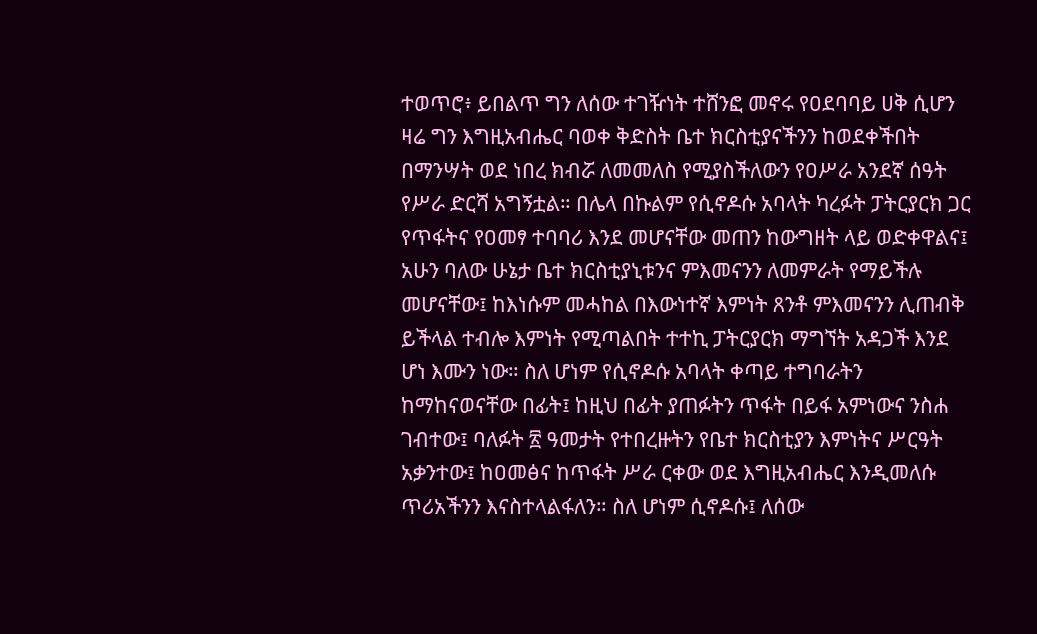ተወጥሮ፥ ይበልጥ ግን ለሰው ተገዥነት ተሸንፎ መኖሩ የዐደባባይ ሀቅ ሲሆን ዛሬ ግን እግዚአብሔር ባወቀ ቅድስት ቤተ ክርስቲያናችንን ከወደቀችበት በማንሣት ወደ ነበረ ክብሯ ለመመለስ የሚያስችለውን የዐሥራ አንደኛ ሰዓት የሥራ ድርሻ አግኝቷል። በሌላ በኩልም የሲኖዶሱ አባላት ካረፉት ፓትርያርክ ጋር የጥፋትና የዐመፃ ተባባሪ እንደ መሆናቸው መጠን ከውግዘት ላይ ወድቀዋልና፤ አሁን ባለው ሁኔታ ቤተ ክርስቲያኒቱንና ምእመናንን ለመምራት የማይችሉ መሆናቸው፤ ከእነሱም መሓከል በእውነተኛ እምነት ጸንቶ ምእመናንን ሊጠብቅ ይችላል ተብሎ እምነት የሚጣልበት ተተኪ ፓትርያርክ ማግኘት አዳጋች እንደ ሆነ እሙን ነው። ስለ ሆነም የሲኖዶሱ አባላት ቀጣይ ተግባራትን ከማከናወናቸው በፊት፤ ከዚህ በፊት ያጠፉትን ጥፋት በይፋ አምነውና ንስሐ ገብተው፤ ባለፉት ፳ ዓመታት የተበረዙትን የቤተ ክርስቲያን እምነትና ሥርዓት አቃንተው፤ ከዐመፅና ከጥፋት ሥራ ርቀው ወደ እግዚአብሔር እንዲመለሱ ጥሪአችንን እናስተላልፋለን። ስለ ሆነም ሲኖዶሱ፤ ለሰው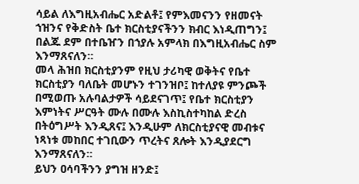ሳይል ለእግዚአብሔር አድልቶ፤ የምእመናንን የዘመናት ኀዝንና የቅድስት ቤተ ክርስቲያናችንን ክብር እነዲጠግን፤ በልጁ ደም በተቤዠን በኀያሉ አምላክ በእግዚአብሔር ስም እንማጸናለን።
መላ ሕዝበ ክርስቲያንም የዚህ ታሪካዊ ወቅትና የቤተ ክርስቲያን ባለቤት መሆኑን ተገንዝቦ፤ ከተለያዩ ምንጮች በሚወጡ አሉባልታዎች ሳይደናገጥ፤ የቤተ ክርስቲያን እምነትና ሥርዓት ሙሉ በሙሉ እስኪስተካከል ድረስ በትዕግሥት እንዲጸና፤ እንዲሁም ለክርስቲያናዊ መብቱና ነጻነቱ መከበር ተገቢውን ጥረትና ጸሎት እንዲያደርግ እንማጸናለን።
ይህን ዐሳባችንን ያግዝ ዘንድ፤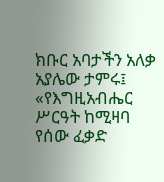ክቡር አባታችን አለቃ አያሌው ታምሩ፤ «የእግዚአብሔር ሥርዓት ከሚዛባ የሰው ፈቃድ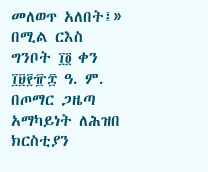መለወጥ አለበት፤» በሚል ርእስ ግንቦት ፲፬ ቀን ፲፱፻፹፰ ዓ. ም. በጦማር ጋዜጣ አማካይነት ለሕዝበ ክርስቲያን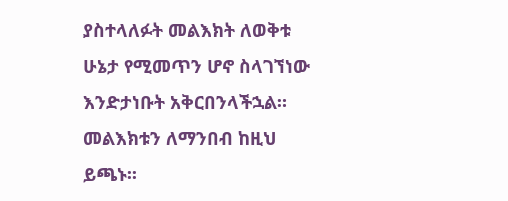ያስተላለፉት መልእክት ለወቅቱ ሁኔታ የሚመጥን ሆኖ ስላገኘነው እንድታነቡት አቅርበንላችኋል። መልእክቱን ለማንበብ ከዚህ ይጫኑ፡፡